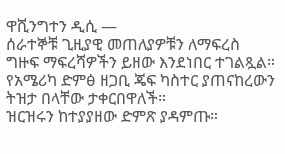ዋሺንግተን ዲሲ —
ሰራተኞቹ ጊዚያዊ መጠለያዎቹን ለማፍረስ ግዙፍ ማፍረሻዎችን ይዘው እንደነበር ተገልጿል።
የአሜሪካ ድምፅ ዘጋቢ ጄፍ ካስተር ያጠናከረውን ትዝታ በላቸው ታቀርበዋለች።
ዝርዝሩን ከተያያዘው ድምጽ ያዳምጡ።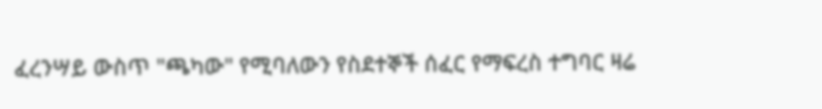ፈረንሣይ ውስጥ "ጫካው" የሚባለውን የስደተኞች ሰፈር የማፍረስ ተግባር ዛሬ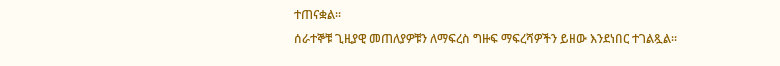ተጠናቋል።
ሰራተኞቹ ጊዚያዊ መጠለያዎቹን ለማፍረስ ግዙፍ ማፍረሻዎችን ይዘው እንደነበር ተገልጿል።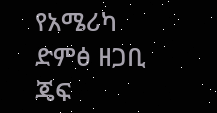የአሜሪካ ድምፅ ዘጋቢ ጄፍ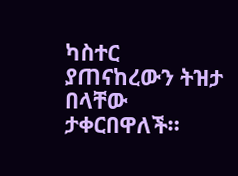ካስተር ያጠናከረውን ትዝታ በላቸው ታቀርበዋለች።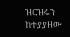ዝርዝሩን ከተያያዘው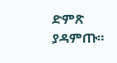ድምጽ ያዳምጡ።